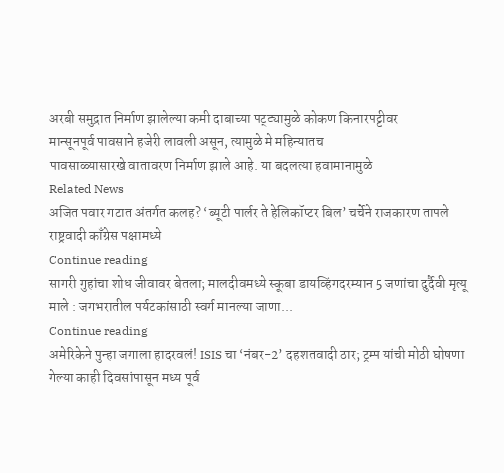अरबी समुद्रात निर्माण झालेल्या कमी दाबाच्या पट्ट्यामुळे कोकण किनारपट्टीवर
मान्सूनपूर्व पावसाने हजेरी लावली असून, त्यामुळे मे महिन्यातच
पावसाळ्यासारखे वातावरण निर्माण झाले आहे. या बदलत्या हवामानामुळे
Related News
अजित पवार गटात अंतर्गत कलह? ‘ब्यूटी पार्लर ते हेलिकॉप्टर बिल’ चर्चेने राजकारण तापले
राष्ट्रवादी काँग्रेस पक्षामध्ये
Continue reading
सागरी गुहांचा शोध जीवावर बेतला; मालदीवमध्ये स्कूबा डायव्हिंगदरम्यान 5 जणांचा दुर्दैवी मृत्यू
माले : जगभरातील पर्यटकांसाठी स्वर्ग मानल्या जाणा...
Continue reading
अमेरिकेने पुन्हा जगाला हादरवलं! ISIS चा ‘नंबर-2’ दहशतवादी ठार; ट्रम्प यांची मोठी घोषणा
गेल्या काही दिवसांपासून मध्य पूर्व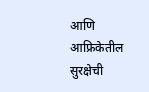आणि आफ्रिकेतील सुरक्षेची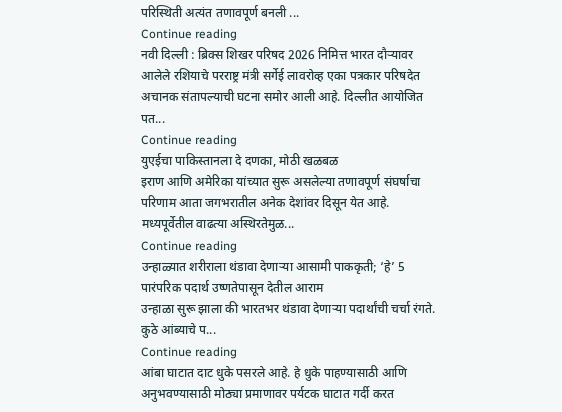परिस्थिती अत्यंत तणावपूर्ण बनली ...
Continue reading
नवी दिल्ली : ब्रिक्स शिखर परिषद 2026 निमित्त भारत दौऱ्यावर आलेले रशियाचे परराष्ट्र मंत्री सर्गेई लावरोव्ह एका पत्रकार परिषदेत अचानक संतापल्याची घटना समोर आली आहे. दिल्लीत आयोजित पत...
Continue reading
युएईचा पाकिस्तानला दे दणका, मोठी खळबळ
इराण आणि अमेरिका यांच्यात सुरू असलेल्या तणावपूर्ण संघर्षाचा परिणाम आता जगभरातील अनेक देशांवर दिसून येत आहे. मध्यपूर्वेतील वाढत्या अस्थिरतेमुळ...
Continue reading
उन्हाळ्यात शरीराला थंडावा देणाऱ्या आसामी पाककृती; ‘हे’ 5 पारंपरिक पदार्थ उष्णतेपासून देतील आराम
उन्हाळा सुरू झाला की भारतभर थंडावा देणाऱ्या पदार्थांची चर्चा रंगते. कुठे आंब्याचे प...
Continue reading
आंबा घाटात दाट धुके पसरले आहे. हे धुके पाहण्यासाठी आणि
अनुभवण्यासाठी मोठ्या प्रमाणावर पर्यटक घाटात गर्दी करत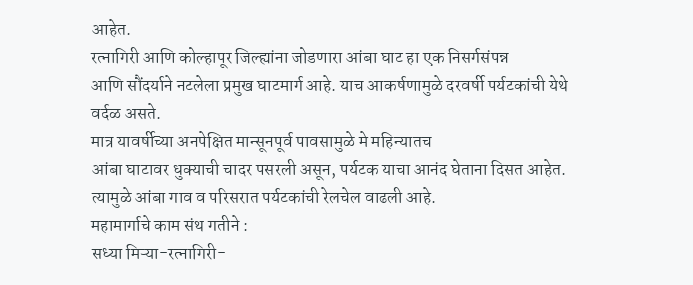आहेत.
रत्नागिरी आणि कोल्हापूर जिल्ह्यांना जोडणारा आंबा घाट हा एक निसर्गसंपन्न
आणि सौंदर्याने नटलेला प्रमुख घाटमार्ग आहे. याच आकर्षणामुळे दरवर्षी पर्यटकांची येथे वर्दळ असते.
मात्र यावर्षीच्या अनपेक्षित मान्सूनपूर्व पावसामुळे मे महिन्यातच
आंबा घाटावर धुक्याची चादर पसरली असून, पर्यटक याचा आनंद घेताना दिसत आहेत.
त्यामुळे आंबा गाव व परिसरात पर्यटकांची रेलचेल वाढली आहे.
महामार्गाचे काम संथ गतीने :
सध्या मिऱ्या-रत्नागिरी-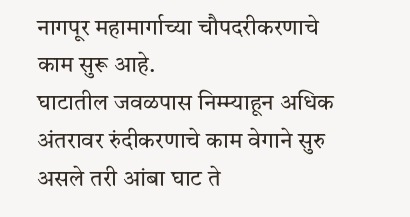नागपूर महामार्गाच्या चौपदरीकरणाचे काम सुरू आहे.
घाटातील जवळपास निम्म्याहून अधिक अंतरावर रुंदीकरणाचे काम वेगाने सुरु
असले तरी आंबा घाट ते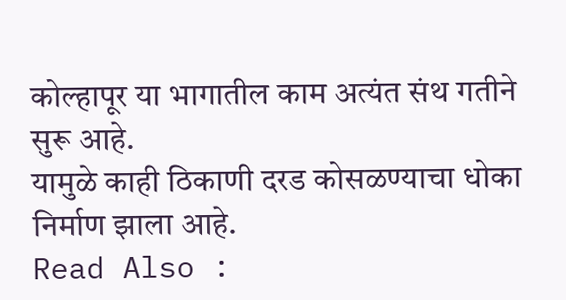कोल्हापूर या भागातील काम अत्यंत संथ गतीने सुरू आहे.
यामुळे काही ठिकाणी दरड कोसळण्याचा धोका निर्माण झाला आहे.
Read Also :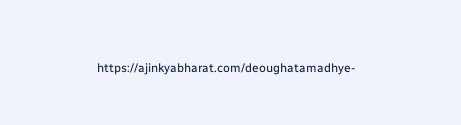https://ajinkyabharat.com/deoughatamadhye-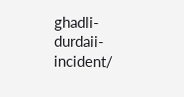ghadli-durdaii-incident/